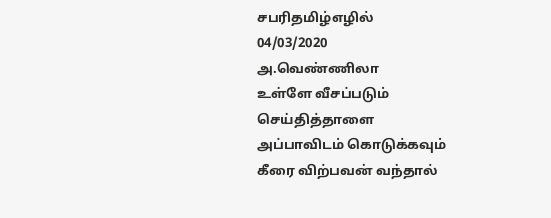சபரிதமிழ்எழில்
04/03/2020
அ.வெண்ணிலா
உள்ளே வீசப்படும்
செய்தித்தாளை
அப்பாவிடம் கொடுக்கவும்
கீரை விற்பவன் வந்தால்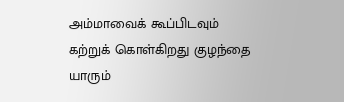அம்மாவைக் கூப்பிடவும்
கற்றுக் கொள்கிறது குழந்தை
யாரும்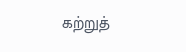கற்றுத்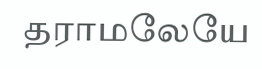தராமலேயே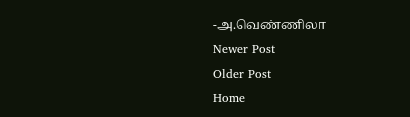-அ.வெண்ணிலா
Newer Post
Older Post
Home